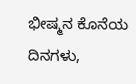ಭೀಷ್ಮನ ಕೊನೆಯ ದಿನಗಳು,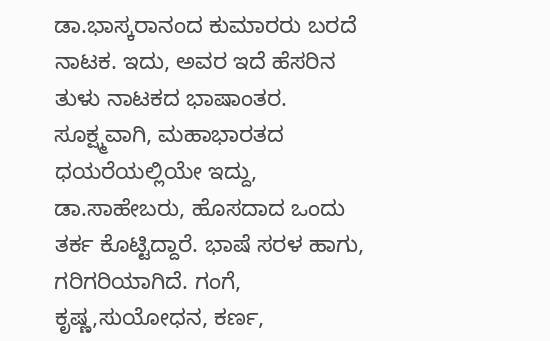ಡಾ.ಭಾಸ್ಕರಾನಂದ ಕುಮಾರರು ಬರದೆ ನಾಟಕ. ಇದು, ಅವರ ಇದೆ ಹೆಸರಿನ ತುಳು ನಾಟಕದ ಭಾಷಾಂತರ.
ಸೂಕ್ಷ್ಮವಾಗಿ, ಮಹಾಭಾರತದ ಧಯರೆಯಲ್ಲಿಯೇ ಇದ್ದು, ಡಾ.ಸಾಹೇಬರು, ಹೊಸದಾದ ಒಂದು ತರ್ಕ ಕೊಟ್ಟಿದ್ದಾರೆ. ಭಾಷೆ ಸರಳ ಹಾಗು, ಗರಿಗರಿಯಾಗಿದೆ. ಗಂಗೆ, ಕೃಷ್ಣ,ಸುಯೋಧನ, ಕರ್ಣ,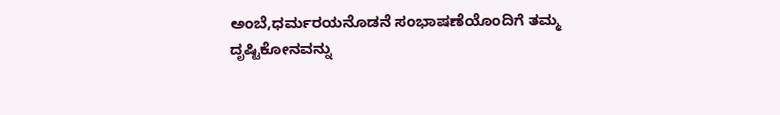ಅಂಬೆ,ಧರ್ಮರಯನೊಡನೆ ಸಂಭಾಷಣೆಯೊಂದಿಗೆ ತಮ್ಮ ದೃಷ್ಟಿಕೋನವನ್ನು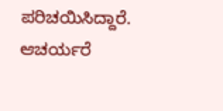ಪರಿಚಯಿಸಿದ್ದಾರೆ.
ಆಚರ್ಯರೆ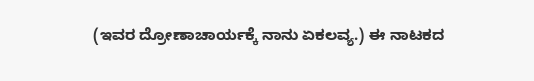(ಇವರ ದ್ರೋಣಾಚಾರ್ಯಕ್ಕೆ ನಾನು ಏಕಲವ್ಯ.) ಈ ನಾಟಕದ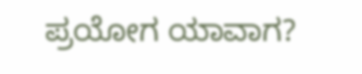ಪ್ರಯೋಗ ಯಾವಾಗ?